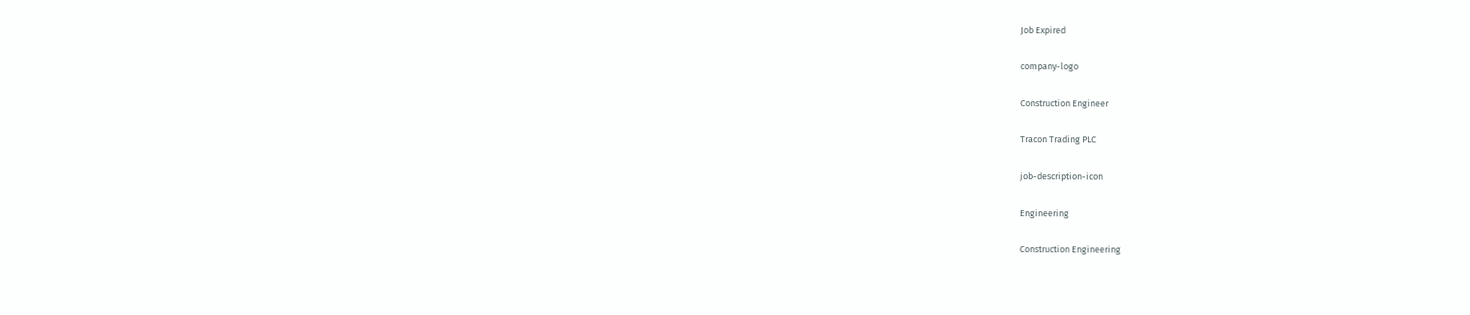Job Expired

company-logo

Construction Engineer

Tracon Trading PLC

job-description-icon

Engineering

Construction Engineering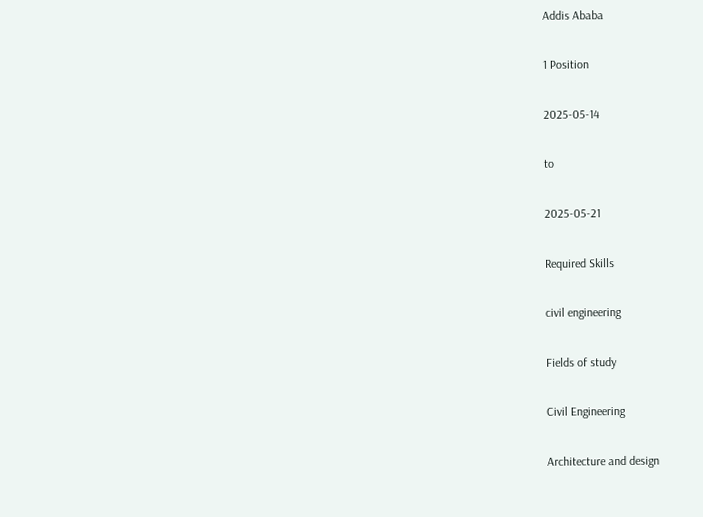Addis Ababa

1 Position

2025-05-14

to

2025-05-21

Required Skills

civil engineering

Fields of study

Civil Engineering

Architecture and design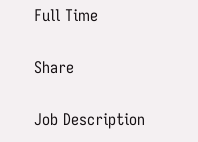Full Time

Share

Job Description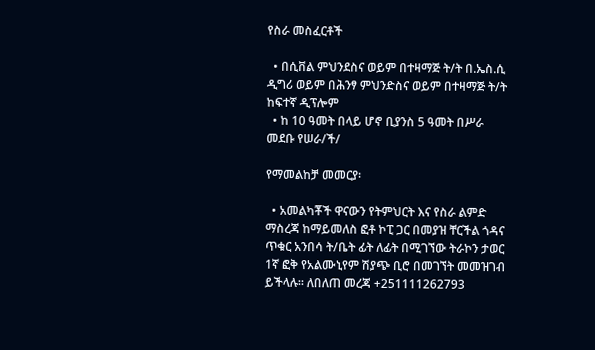የስራ መስፈርቶች

  • በሲቨል ምህንደስና ወይም በተዛማጅ ት/ት በ.ኤስ.ሲ ዲግሪ ወይም በሕንፃ ምህንድስና ወይም በተዛማጅ ት/ት ከፍተኛ ዲፕሎም
  • ከ 10 ዓመት በላይ ሆኖ ቢያንስ 5 ዓመት በሥራ መደቡ የሠራ/ች/

የማመልከቻ መመርያ፡

  • አመልካቾች ዋናውን የትምህርት እና የስራ ልምድ ማስረጃ ከማይመለስ ፎቶ ኮፒ ጋር በመያዝ ቸርችል ጎዳና ጥቁር አንበሳ ት/ቤት ፊት ለፊት በሚገኘው ትራኮን ታወር 1ኛ ፎቅ የአልሙኒየም ሽያጭ ቢሮ በመገኘት መመዝገብ ይችላሉ። ለበለጠ መረጃ +251111262793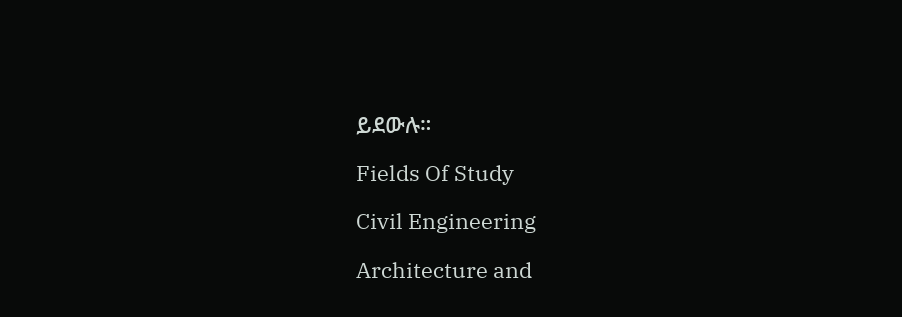ይደውሉ።

Fields Of Study

Civil Engineering

Architecture and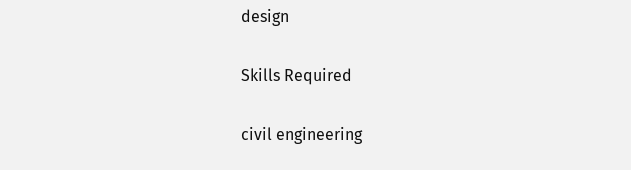design

Skills Required

civil engineering